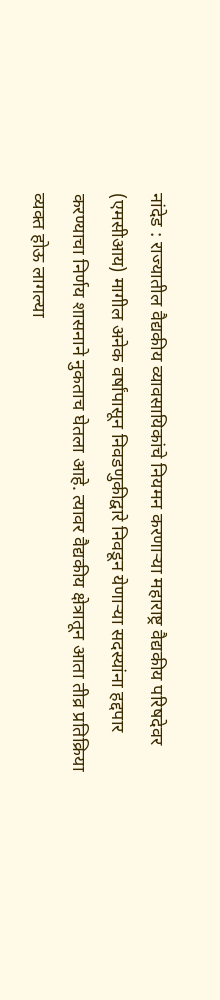नांदेड : राज्यातील वैद्यकीय व्यावसायिकांचे नियमन करणार्‍या महाराष्ट्र वैद्यकीय परिषदेवर (एमसीआय) मागील अनेक वर्षांपासून निवडणुकीद्वारे निवडून येणार्‍या सदस्यांना हद्दपार करण्याचा निर्णय शासनाने नुकताच घेतला आहे. त्यावर वैद्यकीय क्षेत्रातून आता तीव्र प्रतिक्रिया व्यक्त होऊ लागल्या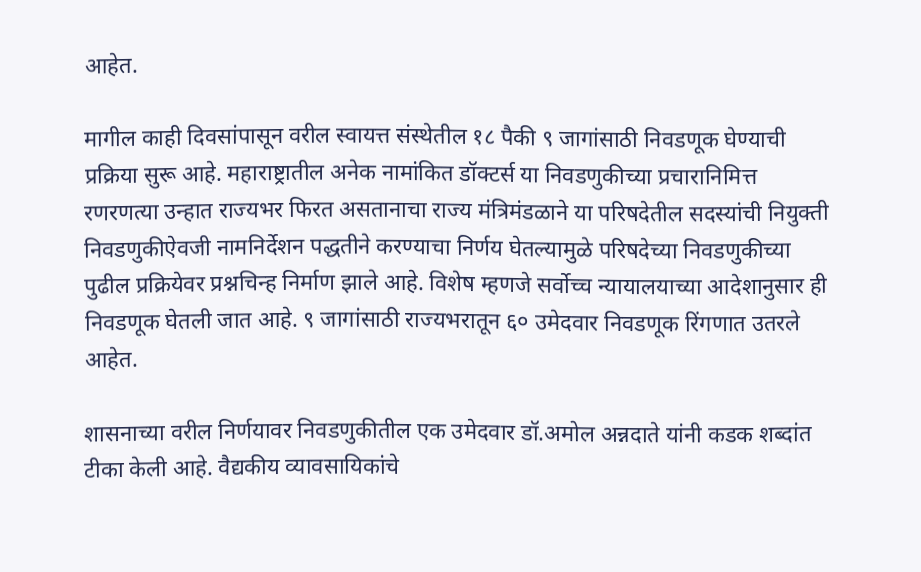आहेत.

मागील काही दिवसांपासून वरील स्वायत्त संस्थेतील १८ पैकी ९ जागांसाठी निवडणूक घेण्याची प्रक्रिया सुरू आहे. महाराष्ट्रातील अनेक नामांकित डॉक्टर्स या निवडणुकीच्या प्रचारानिमित्त रणरणत्या उन्हात राज्यभर फिरत असतानाचा राज्य मंत्रिमंडळाने या परिषदेतील सदस्यांची नियुक्ती निवडणुकीऐवजी नामनिर्देशन पद्धतीने करण्याचा निर्णय घेतल्यामुळे परिषदेच्या निवडणुकीच्या पुढील प्रक्रियेवर प्रश्नचिन्ह निर्माण झाले आहे. विशेष म्हणजे सर्वोच्च न्यायालयाच्या आदेशानुसार ही निवडणूक घेतली जात आहे. ९ जागांसाठी राज्यभरातून ६० उमेदवार निवडणूक रिंगणात उतरले आहेत.

शासनाच्या वरील निर्णयावर निवडणुकीतील एक उमेदवार डॉ.अमोल अन्नदाते यांनी कडक शब्दांत टीका केली आहे. वैद्यकीय व्यावसायिकांचे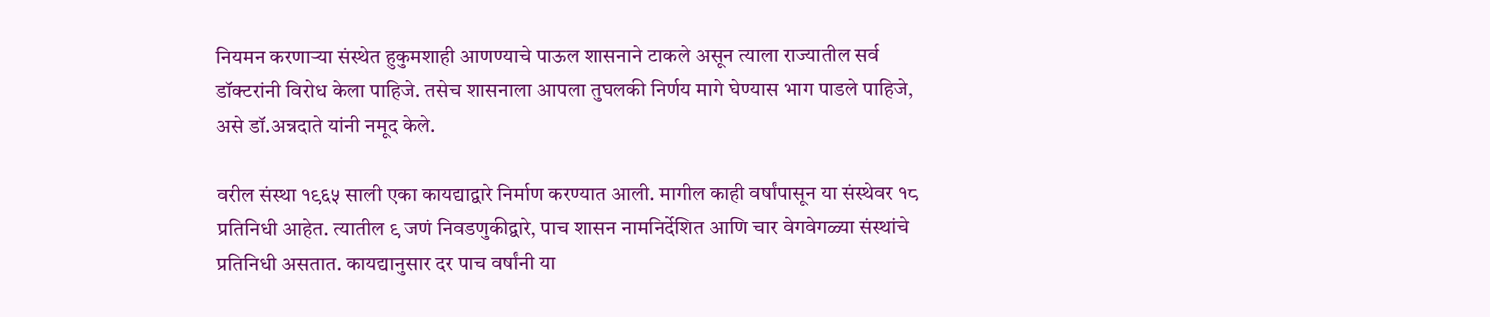नियमन करणार्‍या संस्थेत हुकुमशाही आणण्याचे पाऊल शासनाने टाकले असून त्याला राज्यातील सर्व डॉक्टरांनी विरोध केला पाहिजे. तसेच शासनाला आपला तुघलकी निर्णय मागे घेण्यास भाग पाडले पाहिजे, असे डॉ.अन्नदाते यांनी नमूद केले.

वरील संस्था १९६५ साली एका कायद्याद्वारे निर्माण करण्यात आली. मागील काही वर्षांपासून या संस्थेवर १८ प्रतिनिधी आहेत. त्यातील ९ जणं निवडणुकीद्वारे, पाच शासन नामनिर्देशित आणि चार वेगवेगळ्या संस्थांचे प्रतिनिधी असतात. कायद्यानुसार दर पाच वर्षांनी या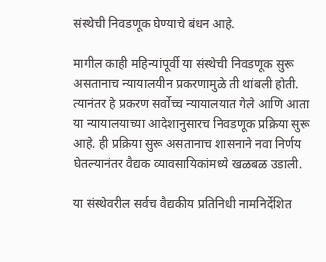संस्थेची निवडणूक घेण्याचे बंधन आहे.

मागील काही महिन्यांपूर्वी या संस्थेची निवडणूक सुरू असतानाच न्यायालयीन प्रकरणामुळे ती थांबली होती. त्यानंतर हे प्रकरण सर्वोच्च न्यायालयात गेले आणि आता या न्यायालयाच्या आदेशानुसारच निवडणूक प्रक्रिया सुरू आहे. ही प्रक्रिया सुरू असतानाच शासनाने नवा निर्णय घेतल्यानंतर वैद्यक व्यावसायिकांमध्ये खळबळ उडाली.

या संस्थेवरील सर्वच वैद्यकीय प्रतिनिधी नामनिर्देशित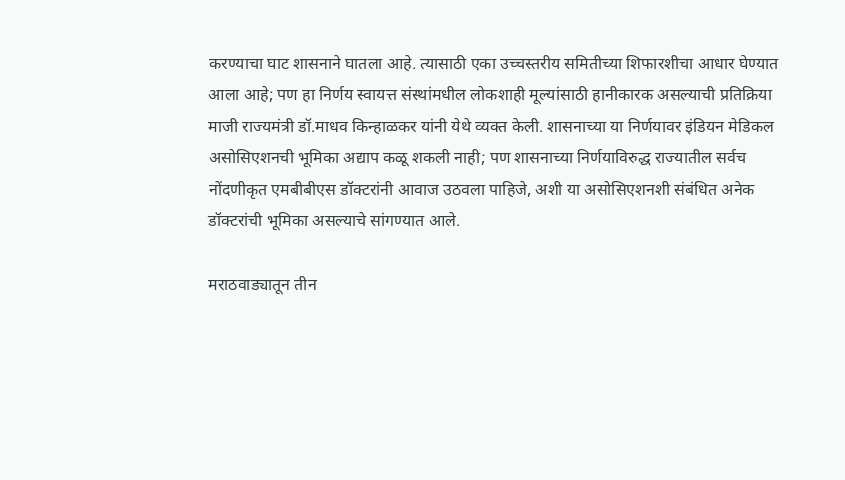करण्याचा घाट शासनाने घातला आहे. त्यासाठी एका उच्चस्तरीय समितीच्या शिफारशीचा आधार घेण्यात आला आहे; पण हा निर्णय स्वायत्त संस्थांमधील लोकशाही मूल्यांसाठी हानीकारक असल्याची प्रतिक्रिया माजी राज्यमंत्री डॉ.माधव किन्हाळकर यांनी येथे व्यक्त केली. शासनाच्या या निर्णयावर इंडियन मेडिकल असोसिएशनची भूमिका अद्याप कळू शकली नाही; पण शासनाच्या निर्णयाविरुद्ध राज्यातील सर्वच नोंदणीकृत एमबीबीएस डॉक्टरांनी आवाज उठवला पाहिजे, अशी या असोसिएशनशी संबंधित अनेक डॉक्टरांची भूमिका असल्याचे सांगण्यात आले.

मराठवाड्यातून तीन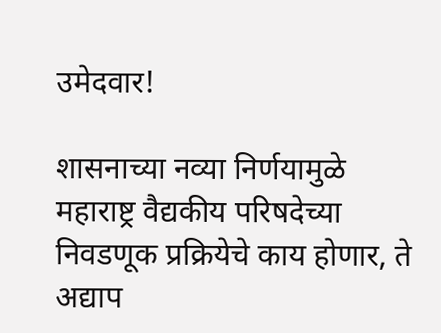उमेदवार!

शासनाच्या नव्या निर्णयामुळे महाराष्ट्र वैद्यकीय परिषदेच्या निवडणूक प्रक्रियेचे काय होणार, ते अद्याप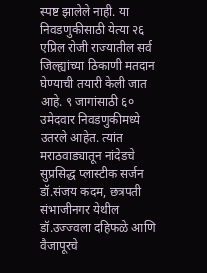स्पष्ट झालेले नाही. या निवडणुकीसाठी येत्या २६ एप्रिल रोजी राज्यातील सर्व जिल्ह्यांच्या ठिकाणी मतदान घेण्याची तयारी केली जात आहे. ९ जागांसाठी ६० उमेदवार निवडणुकीमध्ये उतरले आहेत. त्यांत मराठवाड्यातून नांदेडचे सुप्रसिद्ध प्लास्टीक सर्जन डॉ.संजय कदम, छत्रपती संभाजीनगर येथील डॉ.उज्ज्वला दहिफळे आणि वैजापूरचे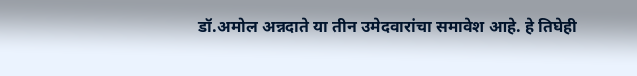डॉ.अमोल अन्नदाते या तीन उमेदवारांचा समावेश आहे. हे तिघेही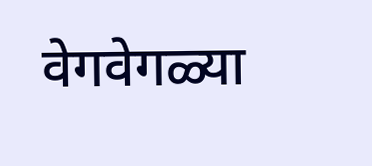वेगवेगळ्या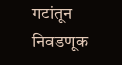गटांतून निवडणूक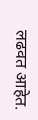लढवत आहेत.